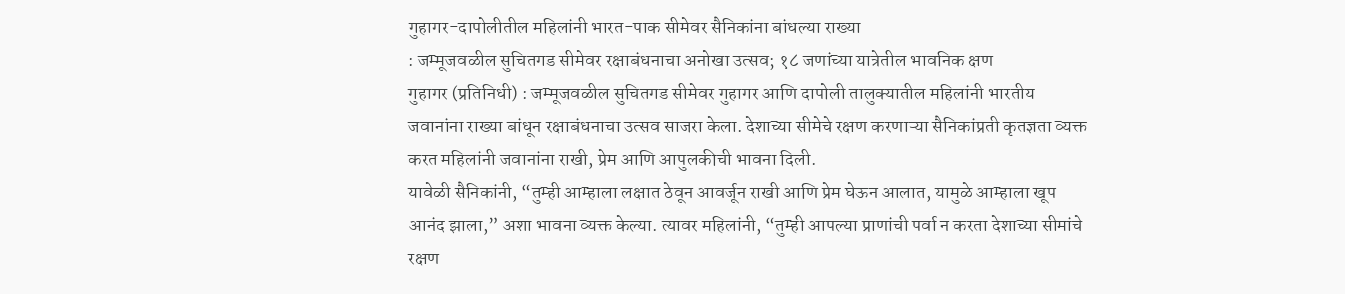गुहागर-दापोलीतील महिलांनी भारत-पाक सीमेवर सैनिकांना बांधल्या राख्या
: जम्मूजवळील सुचितगड सीमेवर रक्षाबंधनाचा अनोखा उत्सव; १८ जणांच्या यात्रेतील भावनिक क्षण
गुहागर (प्रतिनिधी) : जम्मूजवळील सुचितगड सीमेवर गुहागर आणि दापोली तालुक्यातील महिलांनी भारतीय जवानांना राख्या बांधून रक्षाबंधनाचा उत्सव साजरा केला. देशाच्या सीमेचे रक्षण करणाऱ्या सैनिकांप्रती कृतज्ञता व्यक्त करत महिलांनी जवानांना राखी, प्रेम आणि आपुलकीची भावना दिली.
यावेळी सैनिकांनी, “तुम्ही आम्हाला लक्षात ठेवून आवर्जून राखी आणि प्रेम घेऊन आलात, यामुळे आम्हाला खूप आनंद झाला,” अशा भावना व्यक्त केल्या. त्यावर महिलांनी, “तुम्ही आपल्या प्राणांची पर्वा न करता देशाच्या सीमांचे रक्षण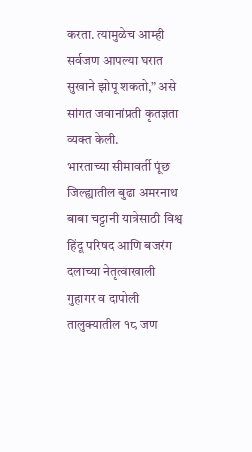करता. त्यामुळेच आम्ही सर्वजण आपल्या घरात सुखाने झोपू शकतो,” असे सांगत जवानांप्रती कृतज्ञता व्यक्त केली.
भारताच्या सीमावर्ती पूंछ जिल्ह्यातील बुढा अमरनाथ बाबा चट्टानी यात्रेसाठी विश्व हिंदू परिषद आणि बजरंग दलाच्या नेतृत्वाखाली गुहागर व दापोली तालुक्यातील १८ जण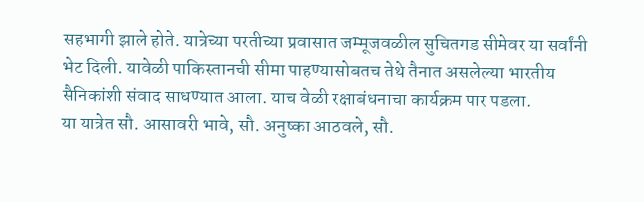सहभागी झाले होते. यात्रेच्या परतीच्या प्रवासात जम्मूजवळील सुचितगड सीमेवर या सर्वांनी भेट दिली. यावेळी पाकिस्तानची सीमा पाहण्यासोबतच तेथे तैनात असलेल्या भारतीय सैनिकांशी संवाद साधण्यात आला. याच वेळी रक्षाबंधनाचा कार्यक्रम पार पडला.
या यात्रेत सौ. आसावरी भावे, सौ. अनुष्का आठवले, सौ.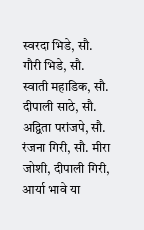स्वरदा भिडे, सौ. गौरी भिडे, सौ. स्वाती महाडिक, सौ. दीपाली साठे, सौ. अद्विता परांजपे, सौ. रंजना गिरी, सौ. मीरा जोशी, दीपाली गिरी, आर्या भावे या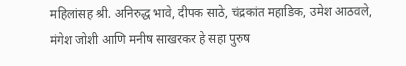महिलांसह श्री. अनिरुद्ध भावे, दीपक साठे, चंद्रकांत महाडिक, उमेश आठवले, मंगेश जोशी आणि मनीष साखरकर हे सहा पुरुष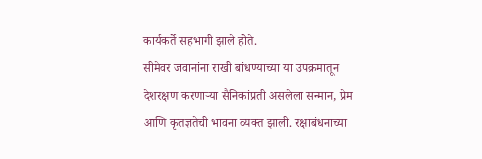कार्यकर्ते सहभागी झाले होते.
सीमेवर जवानांना राखी बांधण्याच्या या उपक्रमातून देशरक्षण करणाऱ्या सैनिकांप्रती असलेला सन्मान, प्रेम आणि कृतज्ञतेची भावना व्यक्त झाली. रक्षाबंधनाच्या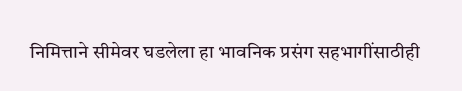निमित्ताने सीमेवर घडलेला हा भावनिक प्रसंग सहभागींसाठीही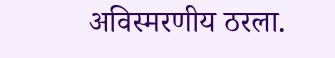अविस्मरणीय ठरला.